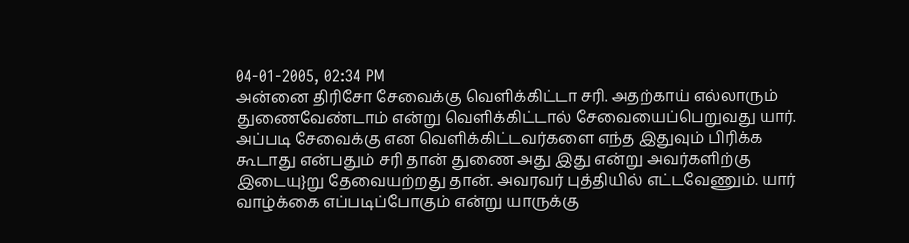04-01-2005, 02:34 PM
அன்னை திரிசோ சேவைக்கு வெளிக்கிட்டா சரி. அதற்காய் எல்லாரும் துணைவேண்டாம் என்று வெளிக்கிட்டால் சேவையைப்பெறுவது யார். அப்படி சேவைக்கு என வெளிக்கிட்டவர்களை எந்த இதுவும் பிரிக்க கூடாது என்பதும் சரி தான் துணை அது இது என்று அவர்களிற்கு இடையு}று தேவையற்றது தான். அவரவர் புத்தியில் எட்டவேணும். யார் வாழ்க்கை எப்படிப்போகும் என்று யாருக்கு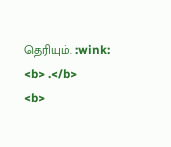தெரியும். :wink:
<b> .</b>
<b>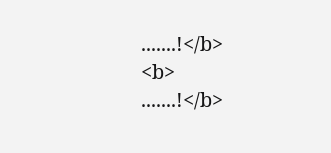.......!</b>
<b>
.......!</b>